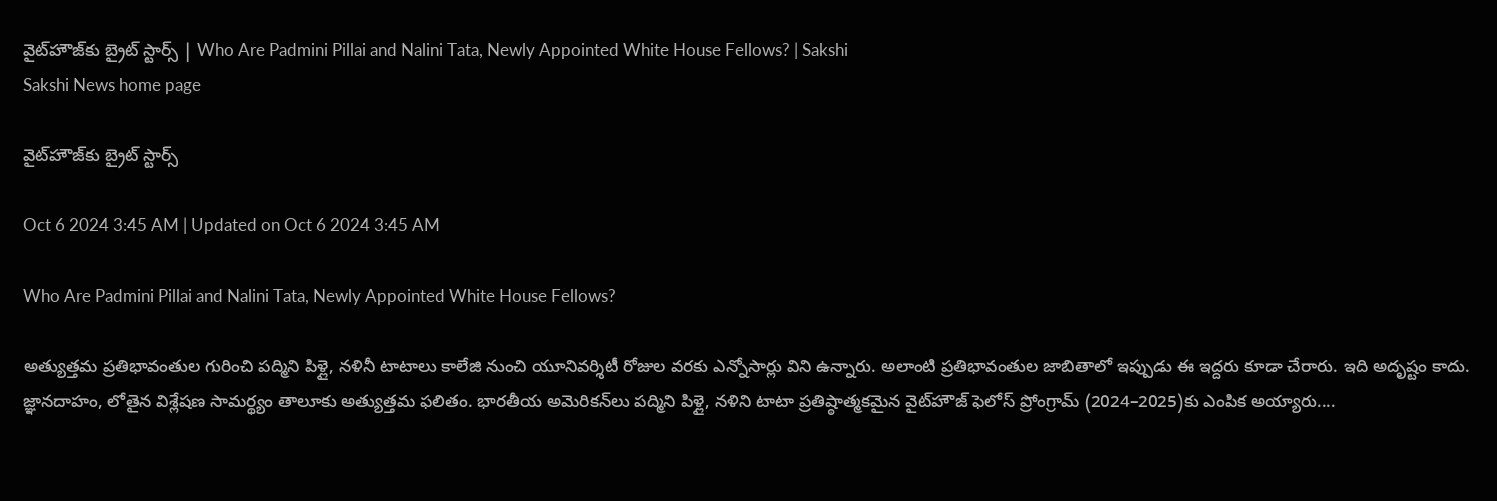వైట్‌హౌజ్‌కు బ్రైట్‌ స్టార్స్‌ | Who Are Padmini Pillai and Nalini Tata, Newly Appointed White House Fellows? | Sakshi
Sakshi News home page

వైట్‌హౌజ్‌కు బ్రైట్‌ స్టార్స్‌

Oct 6 2024 3:45 AM | Updated on Oct 6 2024 3:45 AM

Who Are Padmini Pillai and Nalini Tata, Newly Appointed White House Fellows?

అత్యుత్తమ ప్రతిభావంతుల గురించి పద్మిని పిళ్లై, నళినీ టాటాలు కాలేజి నుంచి యూనివర్శిటీ రోజుల వరకు ఎన్నోసార్లు విని ఉన్నారు. అలాంటి ప్రతిభావంతుల జాబితాలో ఇప్పుడు ఈ ఇద్దరు కూడా చేరారు. ఇది అదృష్టం కాదు. జ్ఞానదాహం, లోతైన విశ్లేషణ సామర్థ్యం తాలూకు అత్యుత్తమ ఫలితం. భారతీయ అమెరికన్‌లు పద్మిని పిళ్లై, నళిని టాటా ప్రతిష్ఠాత్మకమైన వైట్‌హౌజ్‌ ఫెలోస్‌ ప్రోంగ్రామ్‌ (2024–2025)కు ఎంపిక అయ్యారు....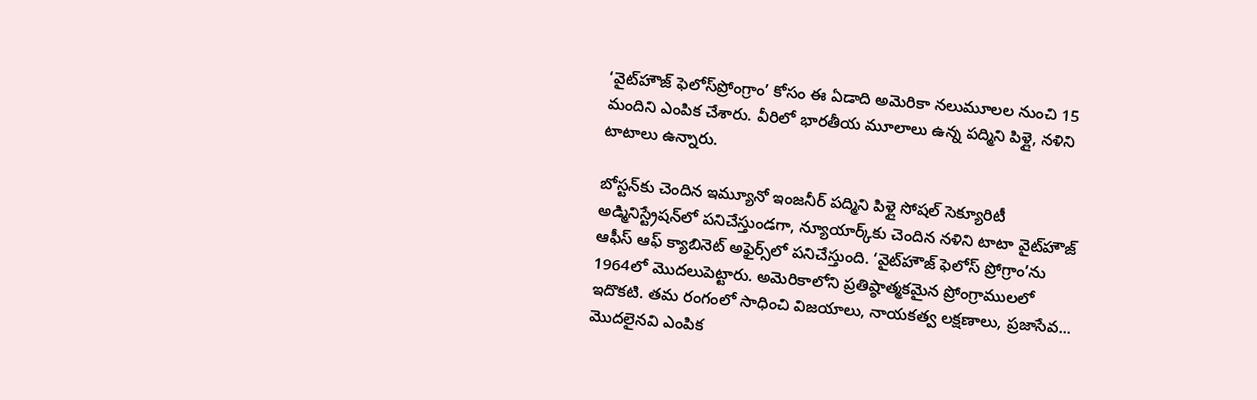‘వైట్‌హౌజ్‌ ఫెలోస్‌ప్రోంగ్రాం’ కోసం ఈ ఏడాది అమెరికా నలుమూలల నుంచి 15 మందిని ఎంపిక చేశారు. వీరిలో భారతీయ మూలాలు ఉన్న పద్మిని పిళ్లై, నళిని టాటాలు ఉన్నారు.

బోస్టన్‌కు చెందిన ఇమ్యూనో ఇంజనీర్‌ పద్మిని పిళ్లై సోషల్‌ సెక్యూరిటీ అడ్మినిస్ట్రేషన్‌లో పనిచేస్తుండగా, న్యూయార్క్‌కు చెందిన నళిని టాటా వైట్‌హౌజ్‌ ఆఫీస్‌ ఆఫ్‌ క్యాబినెట్‌ అఫైర్స్‌లో పనిచేస్తుంది. ‘వైట్‌హౌజ్‌ ఫెలోస్‌ ప్రోగ్రాం’ను 1964లో మొదలుపెట్టారు. అమెరికాలోని ప్రతిష్ఠాత్మకమైన ప్రోంగ్రాములలో ఇదొకటి. తమ రంగంలో సాధించి విజయాలు, నాయకత్వ లక్షణాలు, ప్రజాసేవ... మొదలైనవి ఎంపిక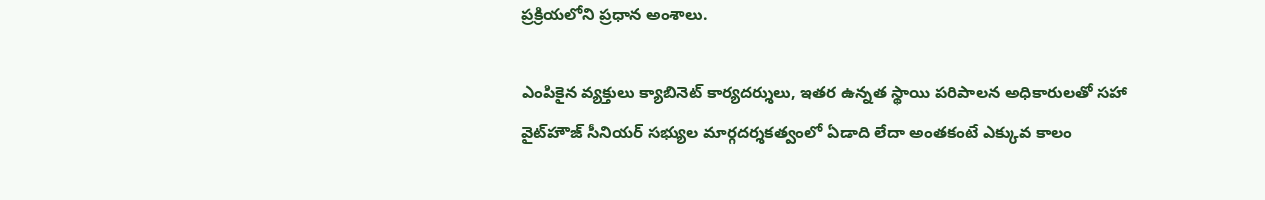ప్రక్రియలోని ప్రధాన అంశాలు.

ఎంపికైన వ్యక్తులు క్యాబినెట్‌ కార్యదర్శులు, ఇతర ఉన్నత స్థాయి పరిపాలన అధికారులతో సహా వైట్‌హౌజ్‌ సీనియర్‌ సభ్యుల మార్గదర్శకత్వంలో ఏడాది లేదా అంతకంటే ఎక్కువ కాలం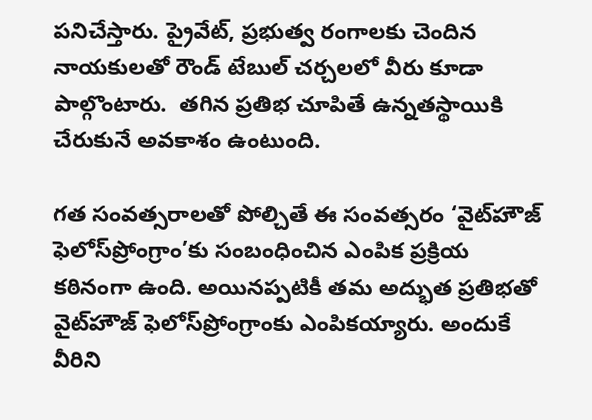పనిచేస్తారు. ప్రైవేట్, ప్రభుత్వ రంగాలకు చెందిన నాయకులతో రౌండ్‌ టేబుల్‌ చర్చలలో వీరు కూడా పాల్గొంటారు.  తగిన ప్రతిభ చూపితే ఉన్నతస్థాయికి చేరుకునే అవకాశం ఉంటుంది.

గత సంవత్సరాలతో పోల్చితే ఈ సంవత్సరం ‘వైట్‌హౌజ్‌ ఫెలోస్‌ప్రోంగ్రాం’కు సంబంధించిన ఎంపిక ప్రక్రియ కఠినంగా ఉంది. అయినప్పటికీ తమ అద్భుత ప్రతిభతో వైట్‌హౌజ్‌ ఫెలోస్‌ప్రోంగ్రాంకు ఎంపికయ్యారు. అందుకే వీరిని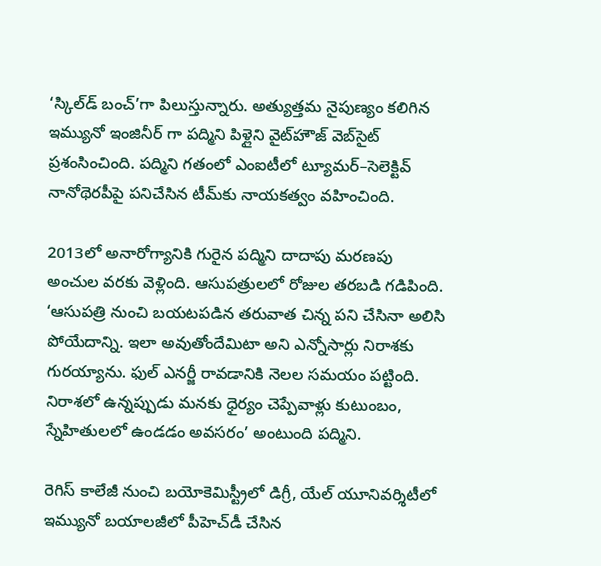‘స్కిల్‌డ్‌ బంచ్‌’గా పిలుస్తున్నారు. అత్యుత్తమ నైపుణ్యం కలిగిన ఇమ్యునో ఇంజినీర్‌ గా పద్మిని పిళ్లైని వైట్‌హౌజ్‌ వెబ్‌సైట్‌ ప్రశంసించింది. పద్మిని గతంలో ఎంఐటీలో ట్యూమర్‌–సెలెక్టివ్‌ నానోథెరపీపై పనిచేసిన టీమ్‌కు నాయకత్వం వహించింది.

2013లో అనారోగ్యానికి గురైన పద్మిని దాదాపు మరణపు అంచుల వరకు వెళ్లింది. ఆసుపత్రులలో రోజుల తరబడి గడిపింది. ‘ఆసుపత్రి నుంచి బయటపడిన తరువాత చిన్న పని చేసినా అలిసి పోయేదాన్ని. ఇలా అవుతోందేమిటా అని ఎన్నోసార్లు నిరాశకు గురయ్యాను. ఫుల్‌ ఎనర్జీ రావడానికి నెలల సమయం పట్టింది. నిరాశలో ఉన్నప్పుడు మనకు ధైర్యం చెప్పేవాళ్లు కుటుంబం, స్నేహితులలో ఉండడం అవసరం’ అంటుంది పద్మిని.

రెగిస్‌ కాలేజీ నుంచి బయోకెమిస్ట్రీలో డిగ్రీ, యేల్‌ యూనివర్శిటీలో ఇమ్యునో బయాలజీలో పీహెచ్‌డీ చేసిన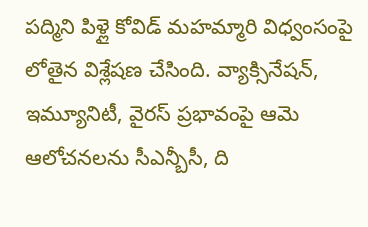పద్మిని పిళ్లై కోవిడ్‌ మహమ్మారి విధ్వంసంపై లోతైన విశ్లేషణ చేసింది. వ్యాక్సినేషన్, ఇమ్యూనిటీ, వైరస్‌ ప్రభావంపై ఆమె ఆలోచనలను సీఎన్బీసీ, ది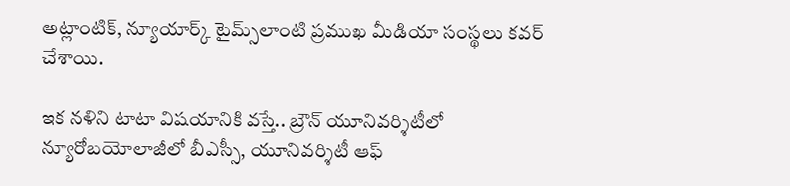అట్లాంటిక్, న్యూయార్క్‌ టైమ్స్‌లాంటి ప్రముఖ మీడియా సంస్థలు కవర్‌ చేశాయి.

ఇక నళిని టాటా విషయానికి వస్తే.. బ్రౌన్‌ యూనివర్శిటీలో న్యూరోబయోలాజీలో బీఎస్సీ, యూనివర్శిటీ ఆఫ్‌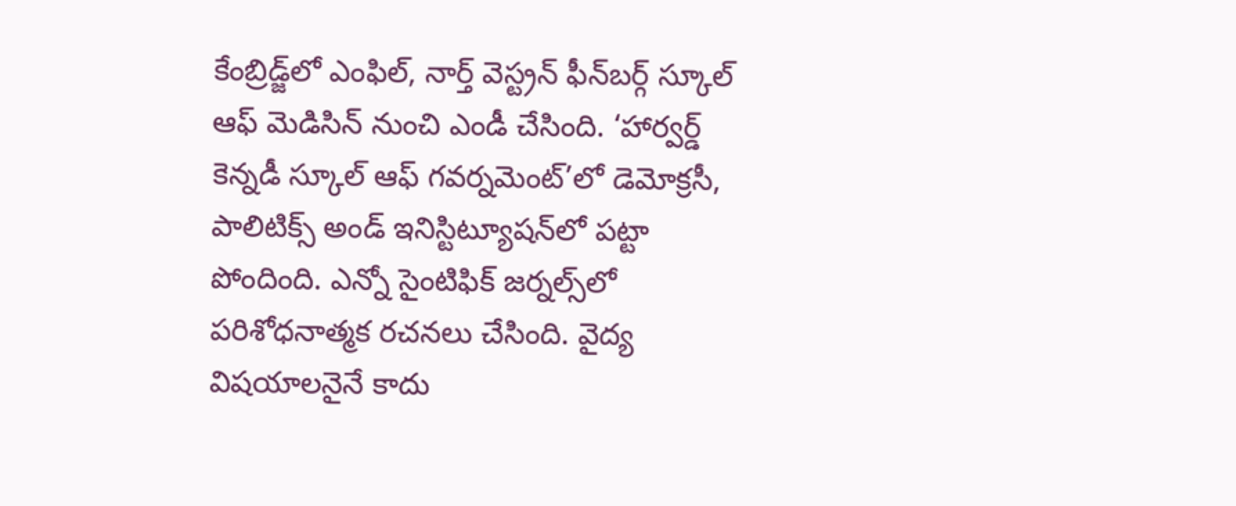కేంబ్రిడ్జ్‌లో ఎంఫిల్, నార్త్‌ వెస్ట్రన్‌ ఫీన్‌బర్గ్‌ స్కూల్‌ ఆఫ్‌ మెడిసిన్‌ నుంచి ఎండీ చేసింది. ‘హార్వర్డ్‌ కెన్నడీ స్కూల్‌ ఆఫ్‌ గవర్నమెంట్‌’లో డెమోక్రసీ, పాలిటిక్స్‌ అండ్‌ ఇనిస్టిట్యూషన్‌లో పట్టా పోందింది. ఎన్నో సైంటిఫిక్‌ జర్నల్స్‌లో పరిశోధనాత్మక రచనలు చేసింది. వైద్య విషయాలనైనే కాదు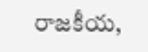రాజకీయ,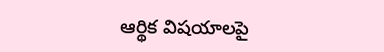ఆర్థిక విషయాలపై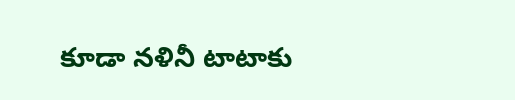కూడా నళినీ టాటాకు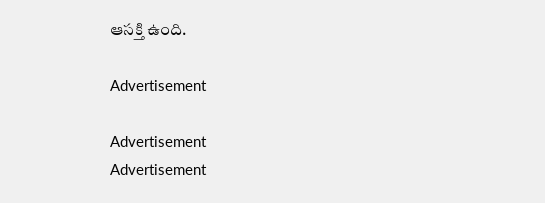ఆసక్తి ఉంది.

Advertisement

Advertisement
Advertisement